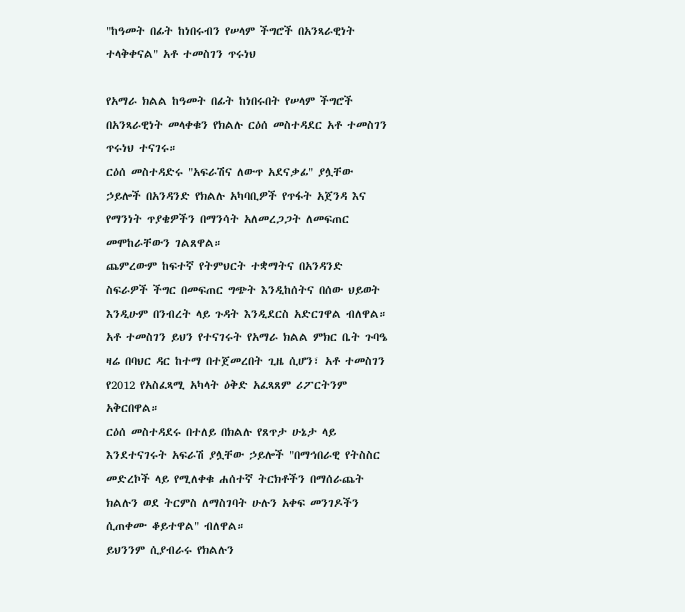"ከዓመት በፊት ከነበሩብን የሠላም ችግሮች በአንጻራዊነት ተላቅቀናል" አቶ ተመስገን ጥሩነህ

የአማራ ክልል ከዓመት በፊት ከነበሩበት የሠላም ችግሮች በአንጻራዊነት መላቀቁን የክልሉ ርዕሰ መስተዳደር አቶ ተመስገን ጥሩነህ ተናገሩ።
ርዕሰ መስተዳድሩ "አፍራሽና ለውጥ አደናቃፊ" ያሏቸው ኃይሎች በአንዳንድ የክልሉ አካባቢዎች የጥፋት አጀንዳ እና የማንነት ጥያቄዎችን በማንሳት አለመረጋጋት ለመፍጠር መሞከራቸውን ገልጸዋል።
ጨምረውም ከፍተኛ የትምህርት ተቋማትና በአንዳንድ ስፍራዎች ችግር በመፍጠር ግጭት እንዲከሰትና በሰው ህይወት እንዲሁም በንብረት ላይ ጉዳት እንዲደርስ አድርገዋል ብለዋል።
አቶ ተመስገን ይህን የተናገሩት የአማራ ክልል ምክር ቤት ጉባዔ ዛሬ በባህር ዳር ከተማ በተጀመረበት ጊዜ ሲሆን፣ አቶ ተመስገን የ2012 የአስፈጻሚ አካላት ዕቅድ አፈጻጸም ሪፖርትንም አቅርበዋል።
ርዕሰ መስተዳደሩ በተለይ በክልሉ የጸጥታ ሁኔታ ላይ እንደተናገሩት አፍራሽ ያሏቸው ኃይሎች "በማኅበራዊ የትስስር መድረኮች ላይ የሚለቀቁ ሐሰተኛ ትርክቶችን በማሰራጨት ክልሉን ወደ ትርምስ ለማስገባት ሁሉን አቀፍ መንገዶችን ሲጠቀሙ ቆይተዋል" ብለዋል።
ይህንንም ሲያብራሩ የክልሉን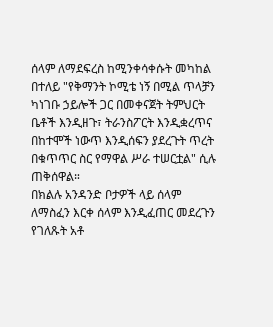ሰላም ለማደፍረስ ከሚንቀሳቀሱት መካከል በተለይ "የቅማንት ኮሚቴ ነኝ በሚል ጥላቻን ካነገቡ ኃይሎች ጋር በመቀናጀት ትምህርት ቤቶች እንዲዘጉ፣ ትራንስፖርት እንዲቋረጥና በከተሞች ነውጥ እንዲሰፍን ያደረጉት ጥረት በቁጥጥር ስር የማዋል ሥራ ተሠርቷል" ሲሉ ጠቅሰዋል።
በክልሉ አንዳንድ ቦታዎች ላይ ሰላም ለማስፈን እርቀ ሰላም እንዲፈጠር መደረጉን የገለጹት አቶ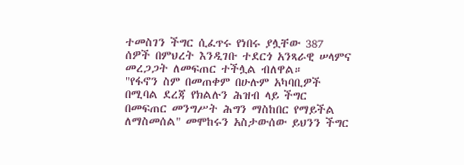ተመስገን ችግር ሲፈጥሩ የነበሩ ያሏቸው 387 ሰዎች በምህረት እንዲገቡ ተደርጎ አንጻራዊ ሠላምና መረጋጋት ለመፍጠር ተችሏል ብለዋል።
"የፋኖን ስም በመጠቀም በሁሉም አካባቢዎች በሚባል ደረጃ የክልሉን ሕዝብ ላይ ችግር በመፍጠር መንግሥት ሕግን ማስከበር የማይችል ለማስመሰል" መሞከሩን አስታውሰው ይህንን ችግር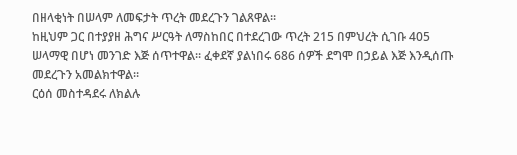በዘላቂነት በሠላም ለመፍታት ጥረት መደረጉን ገልጸዋል።
ከዚህም ጋር በተያያዘ ሕግና ሥርዓት ለማስከበር በተደረገው ጥረት 215 በምህረት ሲገቡ 405 ሠላማዊ በሆነ መንገድ እጅ ሰጥተዋል። ፈቀደኛ ያልነበሩ 686 ሰዎች ደግሞ በኃይል እጅ እንዲሰጡ መደረጉን አመልክተዋል።
ርዕሰ መስተዳደሩ ለክልሉ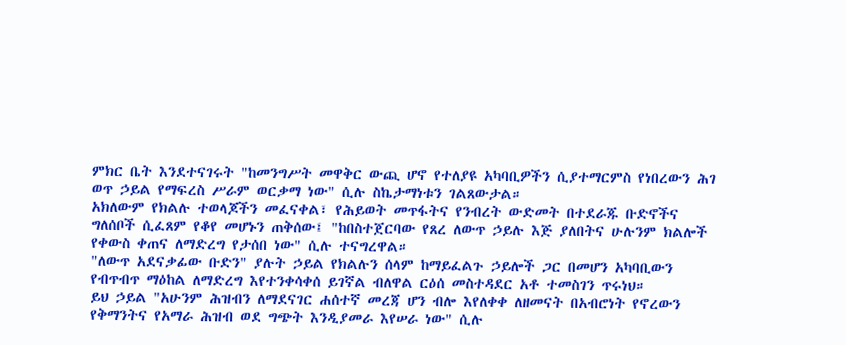ምክር ቤት እንደተናገሩት "ከመንግሥት መዋቅር ውጪ ሆኖ የተለያዩ አካባቢዎችን ሲያተማርምስ የነበረውን ሕገ ወጥ ኃይል የማፍረስ ሥራም ወርቃማ ነው" ሲሉ ስኬታማነቱን ገልጸውታል።
አክለውም የክልሉ ተወላጆችን መፈናቀል፣ የሕይወት መጥፋትና የንብረት ውድመት በተደራጁ ቡድኖችና ግለሰቦች ሲፈጸም የቆየ መሆኑን ጠቅሰው፤ "ከበስተጀርባው የጸረ ለውጥ ኃይሉ እጅ ያለበትና ሁሉንም ክልሎች የቀውስ ቀጠና ለማድረግ የታሰበ ነው" ሲሉ ተናግረዋል።
"ለውጥ አደናቃፊው ቡድን" ያሉት ኃይል የክልሉን ሰላም ከማይፈልጉ ኃይሎች ጋር በመሆን አካባቢውን የብጥብጥ ማዕከል ለማድረግ እየተንቀሳቀሰ ይገኛል ብለዋል ርዕሰ መስተዳደር አቶ ተመስገን ጥሩነህ።
ይህ ኃይል "አሁንም ሕዝብን ለማደናገር ሐሰተኛ መረጃ ሆን ብሎ እየለቀቀ ለዘመናት በአብሮነት የኖረውን የቅማንትና የአማራ ሕዝብ ወደ ግጭት እንዲያመራ እየሠራ ነው" ሲሉ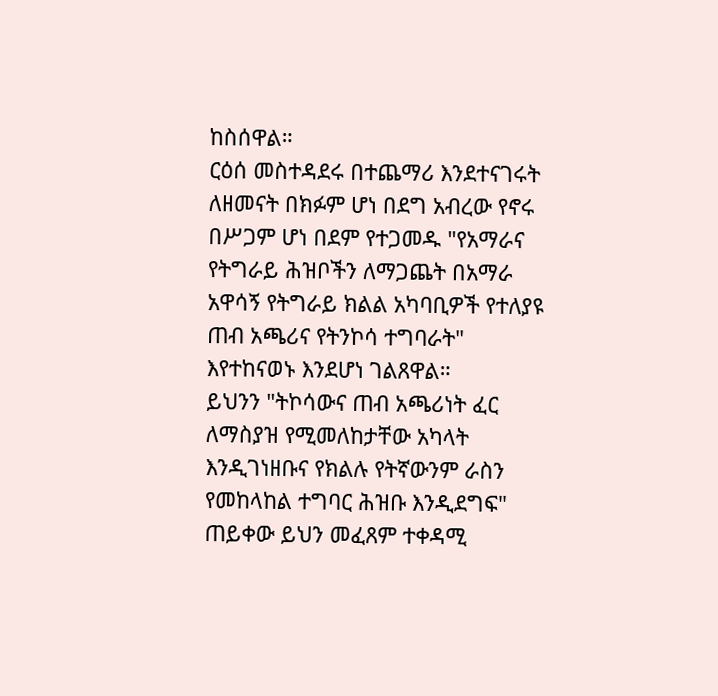ከስሰዋል።
ርዕሰ መስተዳደሩ በተጨማሪ እንደተናገሩት ለዘመናት በክፉም ሆነ በደግ አብረው የኖሩ በሥጋም ሆነ በደም የተጋመዱ "የአማራና የትግራይ ሕዝቦችን ለማጋጨት በአማራ አዋሳኝ የትግራይ ክልል አካባቢዎች የተለያዩ ጠብ አጫሪና የትንኮሳ ተግባራት" እየተከናወኑ እንደሆነ ገልጸዋል።
ይህንን "ትኮሳውና ጠብ አጫሪነት ፈር ለማስያዝ የሚመለከታቸው አካላት እንዲገነዘቡና የክልሉ የትኛውንም ራስን የመከላከል ተግባር ሕዝቡ እንዲደግፍ" ጠይቀው ይህን መፈጸም ተቀዳሚ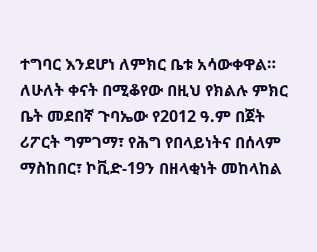ተግባር እንደሆነ ለምክር ቤቱ አሳውቀዋል።
ለሁለት ቀናት በሚቆየው በዚህ የክልሉ ምክር ቤት መደበኛ ጉባኤው የ2012 ዓ.ም በጀት ሪፖርት ግምገማ፣ የሕግ የበላይነትና በሰላም ማስከበር፣ ኮቪድ-19ን በዘላቂነት መከላከል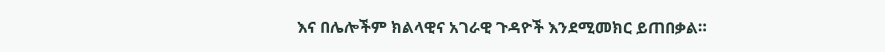እና በሌሎችም ክልላዊና አገራዊ ጉዳዮች እንደሚመክር ይጠበቃል።